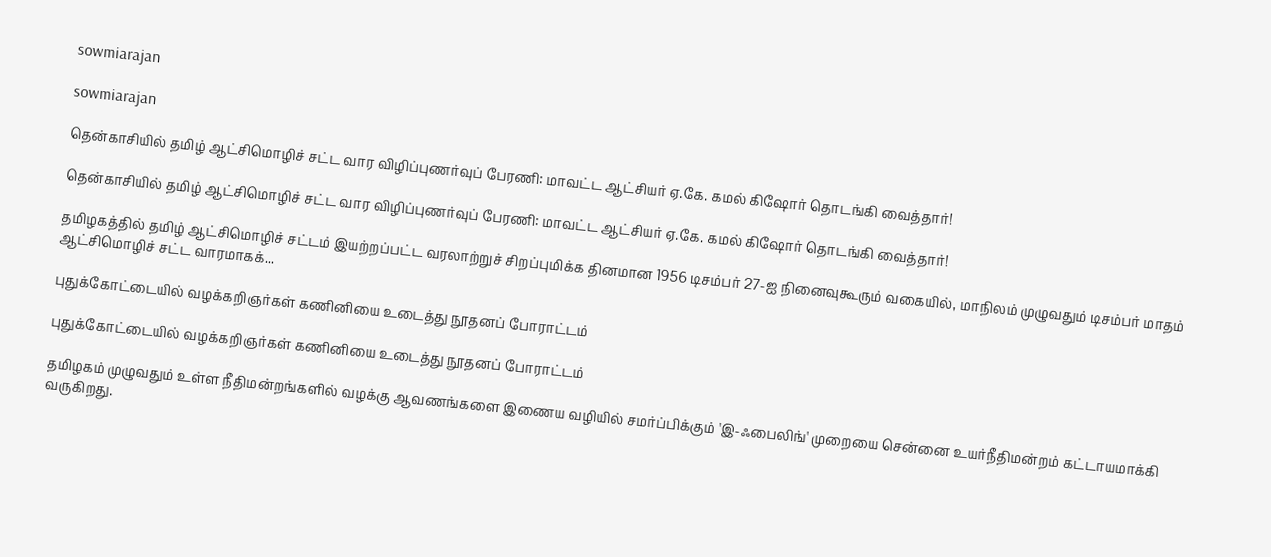sowmiarajan

sowmiarajan

தென்காசியில் தமிழ் ஆட்சிமொழிச் சட்ட வார விழிப்புணர்வுப் பேரணி: மாவட்ட ஆட்சியர் ஏ.கே. கமல் கிஷோர் தொடங்கி வைத்தார்!

தென்காசியில் தமிழ் ஆட்சிமொழிச் சட்ட வார விழிப்புணர்வுப் பேரணி: மாவட்ட ஆட்சியர் ஏ.கே. கமல் கிஷோர் தொடங்கி வைத்தார்!

தமிழகத்தில் தமிழ் ஆட்சிமொழிச் சட்டம் இயற்றப்பட்ட வரலாற்றுச் சிறப்புமிக்க தினமான 1956 டிசம்பர் 27-ஐ நினைவுகூரும் வகையில், மாநிலம் முழுவதும் டிசம்பர் மாதம் ஆட்சிமொழிச் சட்ட வாரமாகக்...

புதுக்கோட்டையில் வழக்கறிஞர்கள் கணினியை உடைத்து நூதனப் போராட்டம்

புதுக்கோட்டையில் வழக்கறிஞர்கள் கணினியை உடைத்து நூதனப் போராட்டம்

தமிழகம் முழுவதும் உள்ள நீதிமன்றங்களில் வழக்கு ஆவணங்களை இணைய வழியில் சமர்ப்பிக்கும் 'இ-ஃபைலிங்' முறையை சென்னை உயர்நீதிமன்றம் கட்டாயமாக்கி வருகிறது.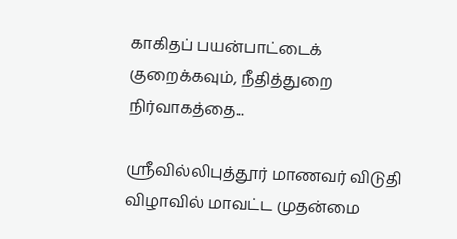காகிதப் பயன்பாட்டைக் குறைக்கவும், நீதித்துறை நிர்வாகத்தை...

ஸ்ரீவில்லிபுத்தூர் மாணவர் விடுதி விழாவில் மாவட்ட முதன்மை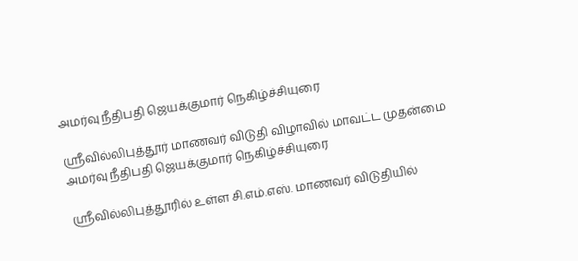அமர்வு நீதிபதி ஜெயக்குமார் நெகிழ்ச்சியுரை

ஸ்ரீவில்லிபுத்தூர் மாணவர் விடுதி விழாவில் மாவட்ட முதன்மை அமர்வு நீதிபதி ஜெயக்குமார் நெகிழ்ச்சியுரை

ஸ்ரீவில்லிபுத்தூரில் உள்ள சி.எம்.எஸ். மாணவர் விடுதியில்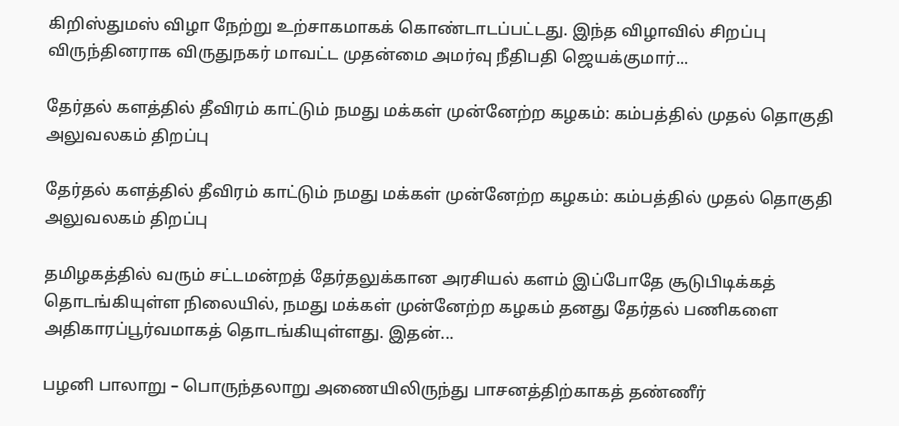கிறிஸ்துமஸ் விழா நேற்று உற்சாகமாகக் கொண்டாடப்பட்டது. இந்த விழாவில் சிறப்பு விருந்தினராக விருதுநகர் மாவட்ட முதன்மை அமர்வு நீதிபதி ஜெயக்குமார்...

தேர்தல் களத்தில் தீவிரம் காட்டும் நமது மக்கள் முன்னேற்ற கழகம்: கம்பத்தில் முதல் தொகுதி அலுவலகம் திறப்பு

தேர்தல் களத்தில் தீவிரம் காட்டும் நமது மக்கள் முன்னேற்ற கழகம்: கம்பத்தில் முதல் தொகுதி அலுவலகம் திறப்பு

தமிழகத்தில் வரும் சட்டமன்றத் தேர்தலுக்கான அரசியல் களம் இப்போதே சூடுபிடிக்கத் தொடங்கியுள்ள நிலையில், நமது மக்கள் முன்னேற்ற கழகம் தனது தேர்தல் பணிகளை அதிகாரப்பூர்வமாகத் தொடங்கியுள்ளது. இதன்...

பழனி பாலாறு – பொருந்தலாறு அணையிலிருந்து பாசனத்திற்காகத் தண்ணீர்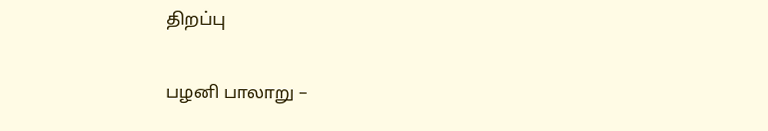திறப்பு

பழனி பாலாறு –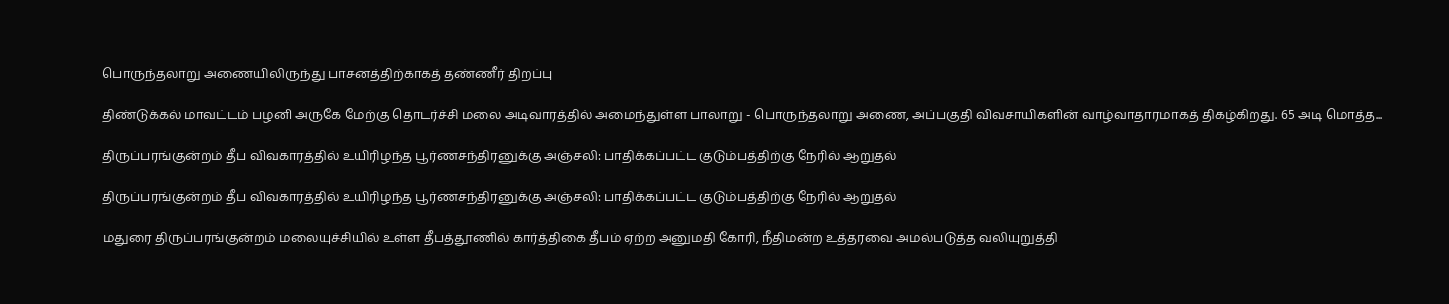பொருந்தலாறு அணையிலிருந்து பாசனத்திற்காகத் தண்ணீர் திறப்பு

திண்டுக்கல் மாவட்டம் பழனி அருகே மேற்கு தொடர்ச்சி மலை அடிவாரத்தில் அமைந்துள்ள பாலாறு - பொருந்தலாறு அணை, அப்பகுதி விவசாயிகளின் வாழ்வாதாரமாகத் திகழ்கிறது. 65 அடி மொத்த...

திருப்பரங்குன்றம் தீப விவகாரத்தில் உயிரிழந்த பூர்ணசந்திரனுக்கு அஞ்சலி: பாதிக்கப்பட்ட குடும்பத்திற்கு நேரில் ஆறுதல்

திருப்பரங்குன்றம் தீப விவகாரத்தில் உயிரிழந்த பூர்ணசந்திரனுக்கு அஞ்சலி: பாதிக்கப்பட்ட குடும்பத்திற்கு நேரில் ஆறுதல்

மதுரை திருப்பரங்குன்றம் மலையுச்சியில் உள்ள தீபத்தூணில் கார்த்திகை தீபம் ஏற்ற அனுமதி கோரி, நீதிமன்ற உத்தரவை அமல்படுத்த வலியுறுத்தி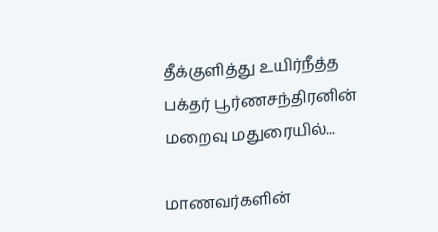தீக்குளித்து உயிர்நீத்த பக்தர் பூர்ணசந்திரனின் மறைவு மதுரையில்...

மாணவர்களின்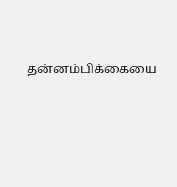தன்னம்பிக்கையை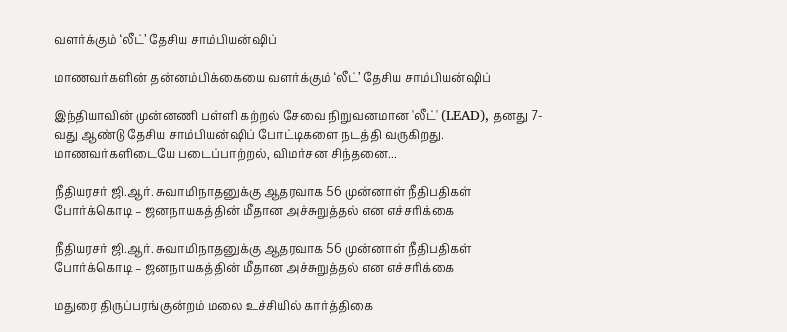வளர்க்கும் ‘லீட்’ தேசிய சாம்பியன்ஷிப்

மாணவர்களின் தன்னம்பிக்கையை வளர்க்கும் ‘லீட்’ தேசிய சாம்பியன்ஷிப்

இந்தியாவின் முன்னணி பள்ளி கற்றல் சேவை நிறுவனமான 'லீட்' (LEAD), தனது 7-வது ஆண்டு தேசிய சாம்பியன்ஷிப் போட்டிகளை நடத்தி வருகிறது. மாணவர்களிடையே படைப்பாற்றல், விமர்சன சிந்தனை...

நீதியரசர் ஜி.ஆர். சுவாமிநாதனுக்கு ஆதரவாக 56 முன்னாள் நீதிபதிகள் போர்க்கொடி – ஜனநாயகத்தின் மீதான அச்சுறுத்தல் என எச்சரிக்கை

நீதியரசர் ஜி.ஆர். சுவாமிநாதனுக்கு ஆதரவாக 56 முன்னாள் நீதிபதிகள் போர்க்கொடி – ஜனநாயகத்தின் மீதான அச்சுறுத்தல் என எச்சரிக்கை

மதுரை திருப்பரங்குன்றம் மலை உச்சியில் கார்த்திகை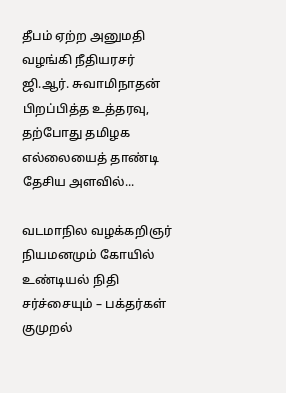தீபம் ஏற்ற அனுமதி வழங்கி நீதியரசர் ஜி.ஆர். சுவாமிநாதன் பிறப்பித்த உத்தரவு, தற்போது தமிழக எல்லையைத் தாண்டி தேசிய அளவில்...

வடமாநில வழக்கறிஞர் நியமனமும் கோயில் உண்டியல் நிதி சர்ச்சையும் – பக்தர்கள் குமுறல்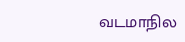வடமாநில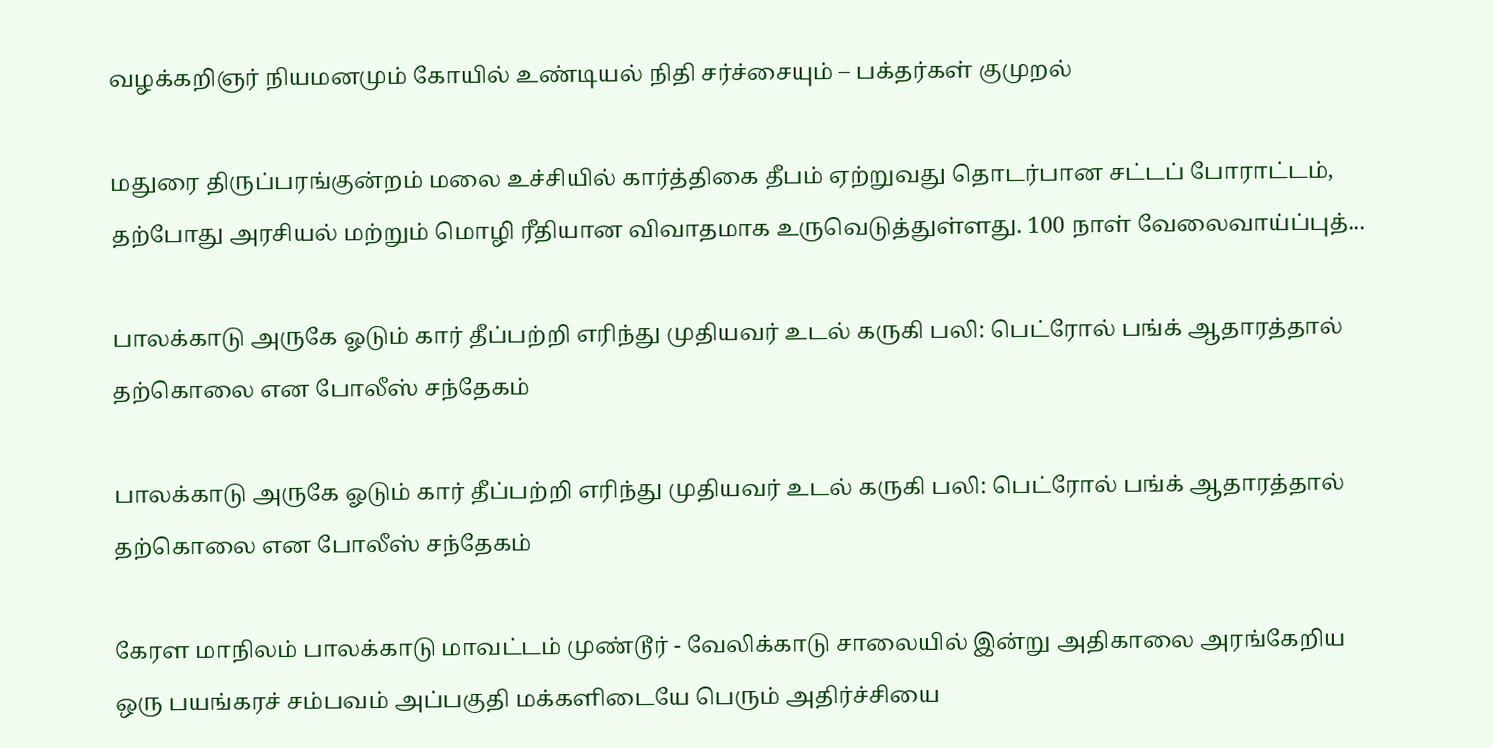வழக்கறிஞர் நியமனமும் கோயில் உண்டியல் நிதி சர்ச்சையும் – பக்தர்கள் குமுறல்

மதுரை திருப்பரங்குன்றம் மலை உச்சியில் கார்த்திகை தீபம் ஏற்றுவது தொடர்பான சட்டப் போராட்டம், தற்போது அரசியல் மற்றும் மொழி ரீதியான விவாதமாக உருவெடுத்துள்ளது. 100 நாள் வேலைவாய்ப்புத்...

பாலக்காடு அருகே ஓடும் கார் தீப்பற்றி எரிந்து முதியவர் உடல் கருகி பலி: பெட்ரோல் பங்க் ஆதாரத்தால் தற்கொலை என போலீஸ் சந்தேகம்

பாலக்காடு அருகே ஓடும் கார் தீப்பற்றி எரிந்து முதியவர் உடல் கருகி பலி: பெட்ரோல் பங்க் ஆதாரத்தால் தற்கொலை என போலீஸ் சந்தேகம்

கேரள மாநிலம் பாலக்காடு மாவட்டம் முண்டூர் - வேலிக்காடு சாலையில் இன்று அதிகாலை அரங்கேறிய ஒரு பயங்கரச் சம்பவம் அப்பகுதி மக்களிடையே பெரும் அதிர்ச்சியை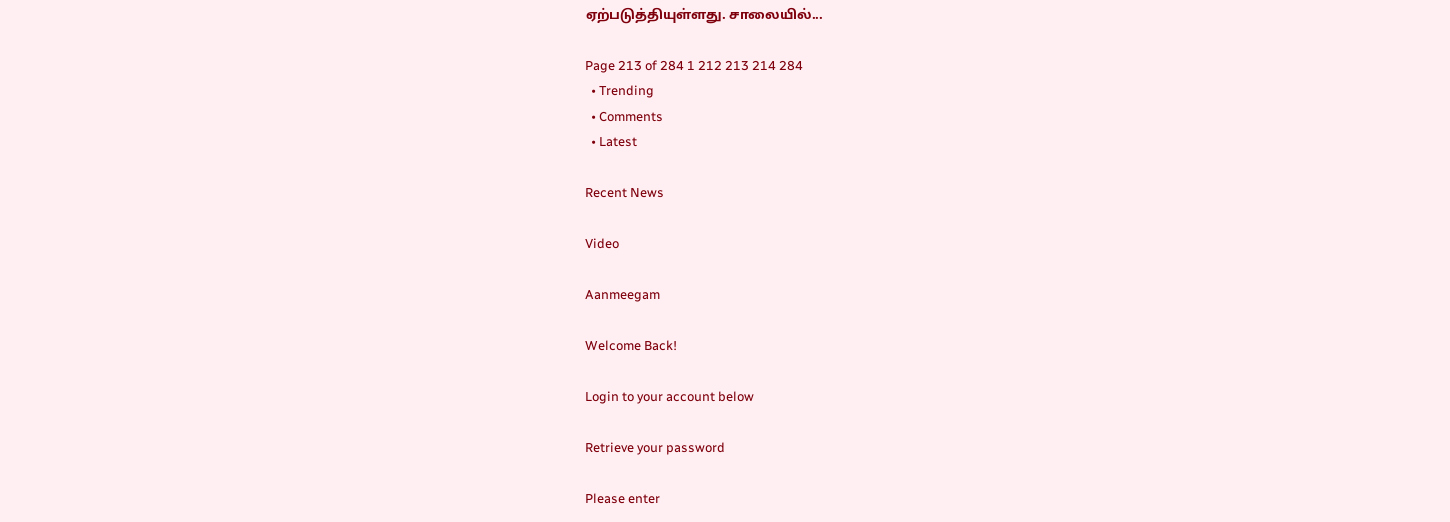ஏற்படுத்தியுள்ளது. சாலையில்...

Page 213 of 284 1 212 213 214 284
  • Trending
  • Comments
  • Latest

Recent News

Video

Aanmeegam

Welcome Back!

Login to your account below

Retrieve your password

Please enter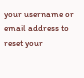your username or email address to reset your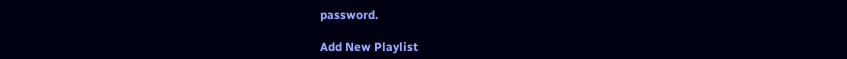password.

Add New Playlist